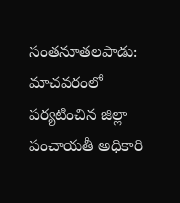సంతనూతలపాడు: మాచవరంలో పర్యటించిన జిల్లా పంచాయతీ అధికారి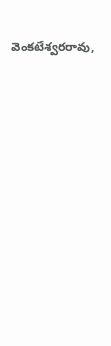వెంకటేశ్వరరావు,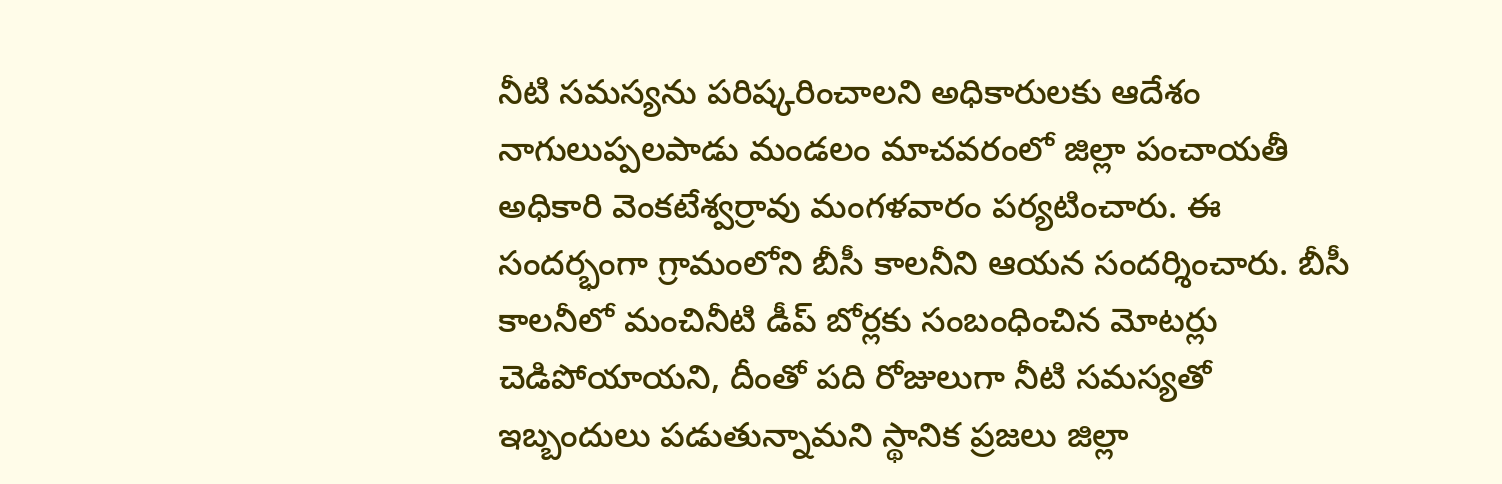నీటి సమస్యను పరిష్కరించాలని అధికారులకు ఆదేశం
నాగులుప్పలపాడు మండలం మాచవరంలో జిల్లా పంచాయతీ అధికారి వెంకటేశ్వర్రావు మంగళవారం పర్యటించారు. ఈ సందర్భంగా గ్రామంలోని బీసీ కాలనీని ఆయన సందర్శించారు. బీసీ కాలనీలో మంచినీటి డీప్ బోర్లకు సంబంధించిన మోటర్లు చెడిపోయాయని, దీంతో పది రోజులుగా నీటి సమస్యతో ఇబ్బందులు పడుతున్నామని స్థానిక ప్రజలు జిల్లా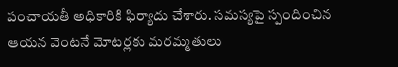పంచాయతీ అధికారికి ఫిర్యాదు చేశారు. సమస్యపై స్పందించిన ఆయన వెంటనే మోటర్లకు మరమ్మతులు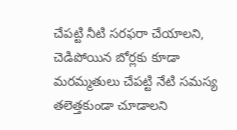చేపట్టి నీటి సరఫరా చేయాలని, చెడిపోయిన బోర్లకు కూడా మరమ్మతులు చేపట్టి నేటి సమస్య తలెత్తకుండా చూడాలని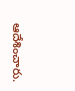ఆదేశించారు.